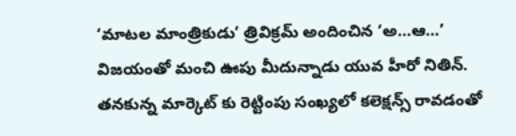‘మాటల మాంత్రికుడు’ త్రివిక్రమ్ అందించిన ‘అ…ఆ…’ విజయంతో మంచి ఊపు మీదున్నాడు యువ హీరో నితిన్. తనకున్న మార్కెట్ కు రెట్టింపు సంఖ్యలో కలెక్షన్స్ రావడంతో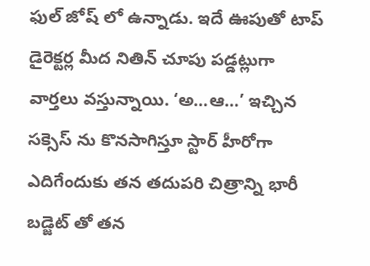ఫుల్ జోష్ లో ఉన్నాడు. ఇదే ఊపుతో టాప్ డైరెక్టర్ల మీద నితిన్ చూపు పడ్డట్లుగా వార్తలు వస్తున్నాయి. ‘అ…ఆ…’ ఇచ్చిన సక్సెస్ ను కొనసాగిస్తూ స్టార్ హీరోగా ఎదిగేందుకు తన తదుపరి చిత్రాన్ని భారీ బడ్జెట్ తో తన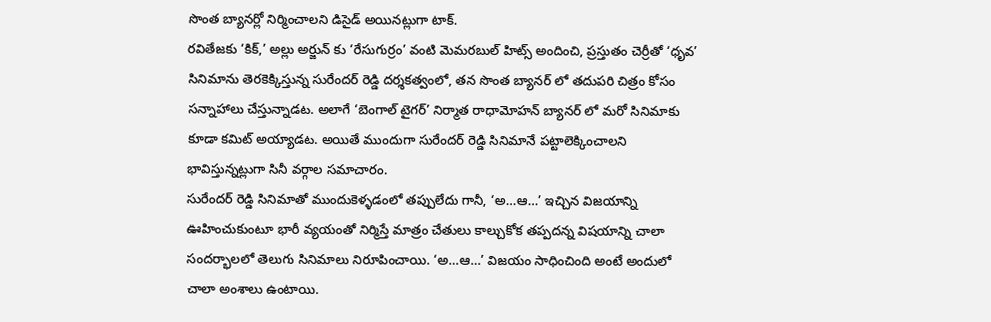సొంత బ్యానర్లో నిర్మించాలని డిసైడ్ అయినట్లుగా టాక్.
రవితేజకు ‘కిక్,’ అల్లు అర్జున్ కు ‘రేసుగుర్రం’ వంటి మెమరబుల్ హిట్స్ అందించి, ప్రస్తుతం చెర్రీతో ‘ధృవ’ సినిమాను తెరకెక్కిస్తున్న సురేందర్ రెడ్డి దర్శకత్వంలో, తన సొంత బ్యానర్ లో తదుపరి చిత్రం కోసం సన్నాహాలు చేస్తున్నాడట. అలాగే ‘బెంగాల్ టైగర్’ నిర్మాత రాధామోహన్ బ్యానర్ లో మరో సినిమాకు కూడా కమిట్ అయ్యాడట. అయితే ముందుగా సురేందర్ రెడ్డి సినిమానే పట్టాలెక్కించాలని భావిస్తున్నట్లుగా సినీ వర్గాల సమాచారం.
సురేందర్ రెడ్డి సినిమాతో ముందుకెళ్ళడంలో తప్పులేదు గానీ, ‘అ…ఆ…’ ఇచ్చిన విజయాన్ని ఊహించుకుంటూ భారీ వ్యయంతో నిర్మిస్తే మాత్రం చేతులు కాల్చుకోక తప్పదన్న విషయాన్ని చాలా సందర్భాలలో తెలుగు సినిమాలు నిరూపించాయి. ‘అ…ఆ…’ విజయం సాధించింది అంటే అందులో చాలా అంశాలు ఉంటాయి.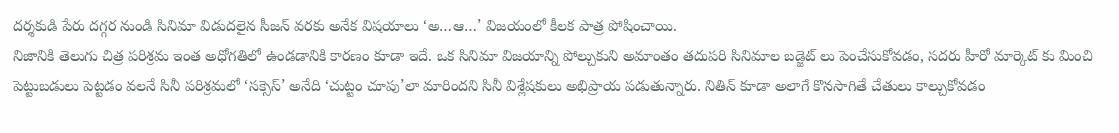దర్శకుడి పేరు దగ్గర నుండి సినిమా విడుదలైన సీజన్ వరకు అనేక విషయాలు ‘అ…ఆ…’ విజయంలో కీలక పాత్ర పోషించాయి.
నిజానికి తెలుగు చిత్ర పరిశ్రమ ఇంత అధోగతిలో ఉండడానికి కారణం కూడా ఇదే. ఒక సినిమా విజయాన్ని పోల్చుకుని అమాంతం తదుపరి సినిమాల బడ్జెట్ లు పెంచేసుకోవడం, సదరు హీరో మార్కెట్ కు మించి పెట్టుబడులు పెట్టడం వలనే సినీ పరిశ్రమలో ‘సక్సెస్’ అనేది ‘చుట్టం చూపు’లా మారిందని సినీ విశ్లేషకులు అభిప్రాయ పడుతున్నారు. నితిన్ కూడా అలాగే కొనసాగితే చేతులు కాల్చుకోవడం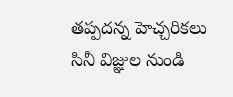తప్పదన్న హెచ్చరికలు సినీ విజ్ఞుల నుండి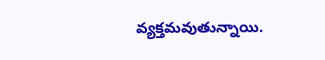వ్యక్తమవుతున్నాయి.